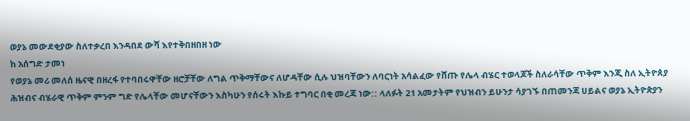ወያኔ መውደቂያው ስለተቃረበ እንዳበደ ውሻ እየተቅበዘበዘ ነው
ከ አሰግድ ታመነ
የወያኔ መሪ መለሰ ዜናዊ በዘረፋ የተባበሩዋቸው ዘሮቻቸው ለግል ጥቅማቸውና ለሆዳቸው ሲሉ ህዝባቸውን ለባርነት አሳልፈው የሸጡ የሌላ ብሄር ተወላጆች ስለራሳቸው ጥቅም እንጂ ስለ ኢትዮጰያ ሕዝብና ብሄራዊ ጥቅም ምንም ግድ የሌላቸው መሆናቸውን እስካሁን የሰሩት እኩይ ተግባር በቂ መረጃ ነው:: ላለፉት 21 አመታትም የህዝብን ይሁንታ ሳያገኙ በጠመንጃ ሀይልና ወያኔ ኢትዮጵያን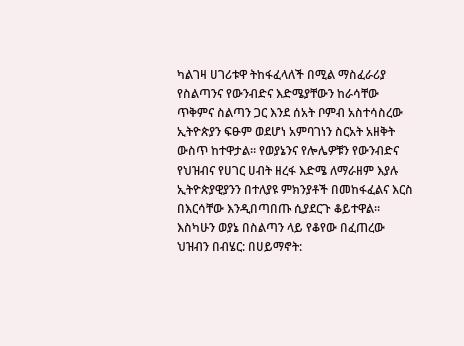ካልገዛ ሀገሪቱዋ ትከፋፈላለች በሚል ማስፈራሪያ የስልጣንና የውንብድና እድሜያቸውን ከራሳቸው ጥቅምና ስልጣን ጋር እንደ ሰአት ቦምብ አስተሳስረው ኢትዮጵያን ፍፁም ወደሆነ አምባገነን ስርአት አዘቅት ውስጥ ከተዋታል። የወያኔንና የሎሌዎቹን የውንብድና የህዝብና የሀገር ሀብት ዘረፋ እድሜ ለማራዘም እያሉ ኢትዮጵያዊያንን በተለያዩ ምክንያቶች በመከፋፈልና እርስ በእርሳቸው እንዲበጣበጡ ሲያደርጉ ቆይተዋል። እስካሁን ወያኔ በስልጣን ላይ የቆየው በፈጠረው ህዝብን በብሄር: በሀይማኖት: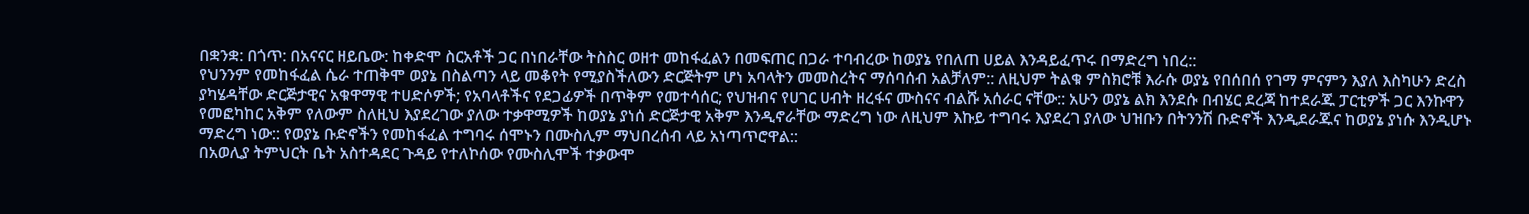በቋንቋ: በጎጥ: በአናናር ዘይቤው: ከቀድሞ ስርአቶች ጋር በነበራቸው ትስስር ወዘተ መከፋፈልን በመፍጠር በጋራ ተባብረው ከወያኔ የበለጠ ሀይል እንዳይፈጥሩ በማድረግ ነበረ::
የህንንም የመከፋፈል ሴራ ተጠቅሞ ወያኔ በስልጣን ላይ መቆየት የሚያስችለውን ድርጅትም ሆነ አባላትን መመስረትና ማሰባሰብ አልቻለም:: ለዚህም ትልቁ ምስክሮቹ እራሱ ወያኔ የበሰበሰ የገማ ምናምን እያለ እስካሁን ድረስ ያካሄዳቸው ድርጅታዊና አቁዋማዊ ተሀድሶዎች; የአባላቶችና የደጋፊዎች በጥቅም የመተሳሰር; የህዝብና የሀገር ሀብት ዘረፋና ሙስናና ብልሹ አሰራር ናቸው:: አሁን ወያኔ ልክ እንደሱ በብሄር ደረጃ ከተደራጁ ፓርቲዎች ጋር እንኩዋን የመፎካከር አቅም የለውም ስለዚህ እያደረገው ያለው ተቃዋሚዎች ከወያኔ ያነሰ ድርጅታዊ አቅም እንዲኖራቸው ማድረግ ነው ለዚህም እኩይ ተግባሩ እያደረገ ያለው ህዝቡን በትንንሽ ቡድኖች እንዲደራጁና ከወያኔ ያነሱ እንዲሆኑ ማድረግ ነው:: የወያኔ ቡድኖችን የመከፋፈል ተግባሩ ሰሞኑን በሙስሊም ማህበረሰብ ላይ አነጣጥሮዋል::
በአወሊያ ትምህርት ቤት አስተዳደር ጉዳይ የተለኮሰው የሙስሊሞች ተቃውሞ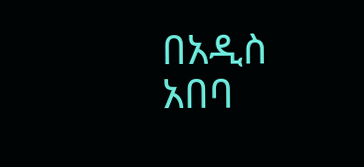በአዲስ አበባ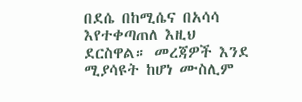በደሴ በከሚሴና በአሳሳ እየተቀጣጠለ እዚህ ደርስዋል። መረጃዎች እንደ ሚያሳዩት ከሆነ ሙስሊም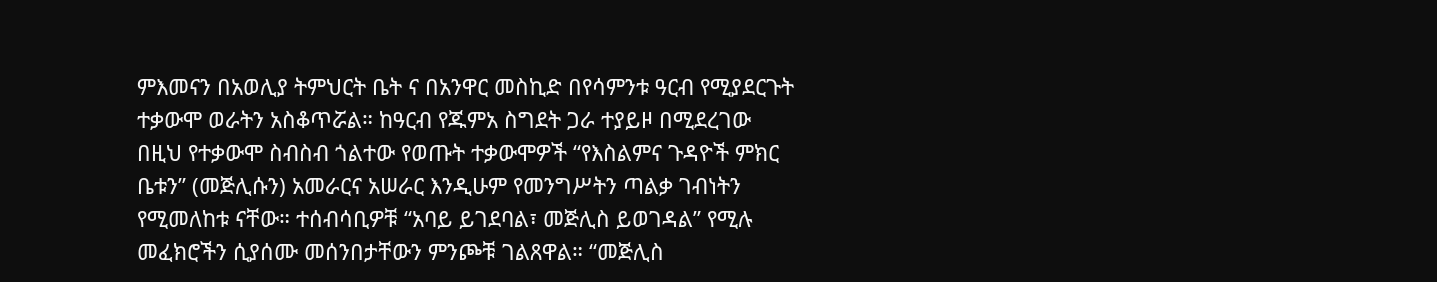ምእመናን በአወሊያ ትምህርት ቤት ና በአንዋር መስኪድ በየሳምንቱ ዓርብ የሚያደርጉት ተቃውሞ ወራትን አስቆጥሯል። ከዓርብ የጁምአ ስግደት ጋራ ተያይዞ በሚደረገው በዚህ የተቃውሞ ስብስብ ጎልተው የወጡት ተቃውሞዎች “የእስልምና ጉዳዮች ምክር ቤቱን” (መጅሊሱን) አመራርና አሠራር እንዲሁም የመንግሥትን ጣልቃ ገብነትን የሚመለከቱ ናቸው። ተሰብሳቢዎቹ “አባይ ይገደባል፣ መጅሊስ ይወገዳል” የሚሉ መፈክሮችን ሲያሰሙ መሰንበታቸውን ምንጮቹ ገልጸዋል። “መጅሊስ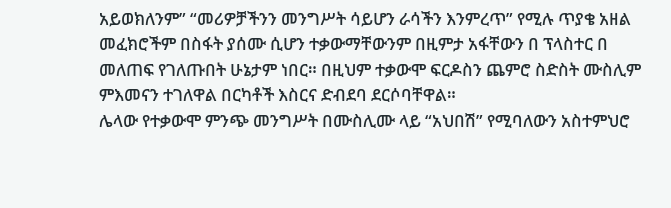አይወክለንም” “መሪዎቻችንን መንግሥት ሳይሆን ራሳችን እንምረጥ” የሚሉ ጥያቄ አዘል መፈክሮችም በስፋት ያሰሙ ሲሆን ተቃውማቸውንም በዚምታ አፋቸውን በ ፕላስተር በ መለጠፍ የገለጡበት ሁኔታም ነበር። በዚህም ተቃውሞ ፍርዶስን ጨምሮ ስድስት ሙስሊም ምእመናን ተገለዋል በርካቶች እስርና ድብደባ ደርሶባቸዋል።
ሌላው የተቃውሞ ምንጭ መንግሥት በሙስሊሙ ላይ “አህበሽ” የሚባለውን አስተምህሮ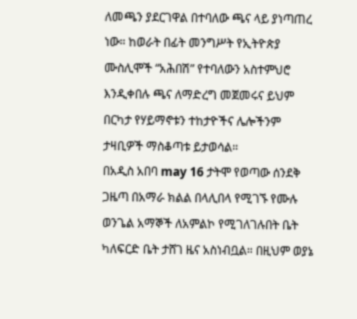ለመጫን ያደርገዋል በተባለው ጫና ላይ ያነጣጠረ ነው። ከወራት በፊት መንግሥት የኢትዮጵያ ሙስሊሞች “አሕበሽ” የተባለውን አስተምህሮ እንዲቀበሉ ጫና ለማድረግ መጀመሩና ይህም በርካታ የሃይማኖቱን ተከታዮችና ሌሎችንም ታዛቢዎች ማስቆጣቱ ይታወሳል።
በአዲስ አበባ may 16 ታትሞ የወጣው ሰንደቅ ጋዜጣ በአማራ ክልል በላሊበላ የሚገኙ የሙሉ ወንጌል አማኞች ለአምልኮ የሚገለገሉበት ቤት ካለፍርድ ቤት ታሸገ ዜና አስነብቧል። በዚህም ወያኔ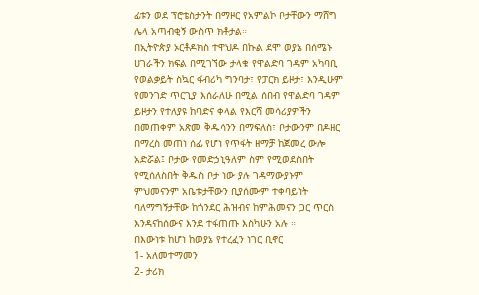ፊቱን ወደ ፕሮቴስታንት በማዞር የአምልኮ ቦታቸውን ማሸግ ሌላ አጣብቂኝ ውስጥ ክቶታል።
በኢትዮጵያ ኦርቶዶክስ ተዋህዶ በኩል ደሞ ወያኔ በሰሜኑ ሀገራችን ክፍል በሚገኘው ታላቁ የዋልድባ ገዳም አካባቢ የወልቃይት ስኳር ፋብሪካ ግንባታ፣ የፓርክ ይዞታ፣ እንዲሁም የመንገድ ጥርጊያ እሰራለሁ በሚል ሰበብ የዋልድባ ገዳም ይዞታን የተለያዩ ከባድና ቀላል የእርሻ መሳሪያዎችን በመጠቀም አጽመ ቅዱሳንን በማፍለስ፣ ቦታውንም በዶዘር በማረስ መጠነ ሰፊ የሆነ የጥፋት ዘማቻ ከጀመረ ውሎ አድሯል፤ ቦታው የመድኃኒዓለም ስም የሚወደስበት የሚሰለስበት ቅዱስ ቦታ ነው ያሉ ገዳማውያኑም ምህመናንም አቤቱታቸውን ቢያሰሙም ተቀባይነት ባለማግኝታቸው ከጎንደር ሕዝብና ከምሕመናን ጋር ጥርስ እንዳናከሰውና እንደ ተፋጠጡ እስካሁን አሉ ።
በእውነቱ ከሆነ ከወያኔ የተረፈን ነገር ቢኖር
1- አለመተማመን
2- ታሪክ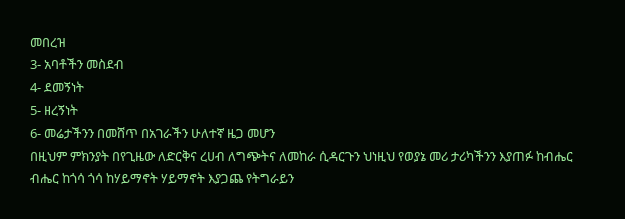መበረዝ
3- አባቶችን መስደብ
4- ደመኝነት
5- ዘረኝነት
6- መሬታችንን በመሸጥ በአገራችን ሁለተኛ ዜጋ መሆን
በዚህም ምክንያት በየጊዜው ለድርቅና ረሀብ ለግጭትና ለመከራ ሲዳርጉን ህነዚህ የወያኔ መሪ ታሪካችንን እያጠፉ ከብሔር ብሔር ከጎሳ ጎሳ ከሃይማኖት ሃይማኖት እያጋጨ የትግራይን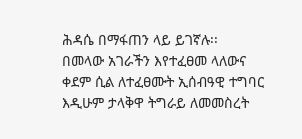ሕዳሴ በማፋጠን ላይ ይገኛሉ፡፡
በመላው አገራችን እየተፈፀመ ላለውና ቀደም ሲል ለተፈፀሙት ኢሰብዓዊ ተግባር እዲሁም ታላቅዋ ትግራይ ለመመስረት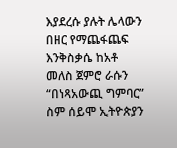እያደረሱ ያሉት ሌላውን በዘር የማጨፋጨፍ እንቅስቃሴ ከአቶ መለስ ጀምሮ ራሱን “በነጻአውጪ ግምባር” ስም ሰይሞ ኢትዮጵያን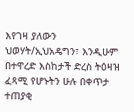እየገዛ ያለውን ህወሃት/ኢህአዴግን፣ እንዲሁም በተዋረድ እስከታች ድረስ ትዕዛዝ ፈጻሚ የሆኑትን ሁሉ በቀጥታ ተጠያቂ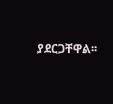ያደርጋቸዋል፡፡